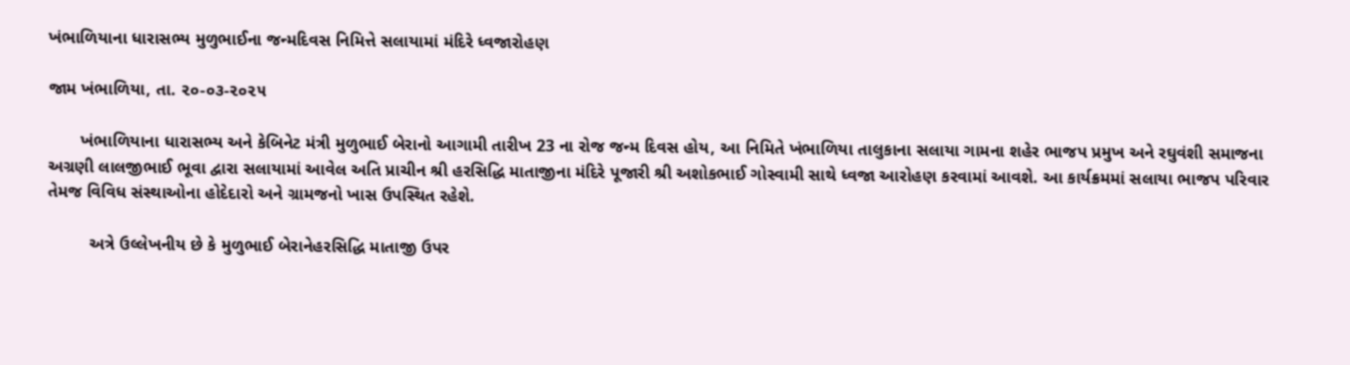ખંભાળિયાના ધારાસભ્ય મુળુભાઈના જન્મદિવસ નિમિત્તે સલાયામાં મંદિરે ધ્વજારોહણ

જામ ખંભાળિયા, તા. ૨૦-૦૩-૨૦૨૫

       ખંભાળિયાના ધારાસભ્ય અને કેબિનેટ મંત્રી મુળુભાઈ બેરાનો આગામી તારીખ 23 ના રોજ જન્મ દિવસ હોય, આ નિમિતે ખંભાળિયા તાલુકાના સલાયા ગામના શહેર ભાજપ પ્રમુખ અને રઘુવંશી સમાજના અગ્રણી લાલજીભાઈ ભૂવા દ્વારા સલાયામાં આવેલ અતિ પ્રાચીન શ્રી હરસિદ્ધિ માતાજીના મંદિરે પૂજારી શ્રી અશોકભાઈ ગોસ્વામી સાથે ધ્વજા આરોહણ કરવામાં આવશે. આ કાર્યક્રમમાં સલાયા ભાજપ પરિવાર તેમજ વિવિધ સંસ્થાઓના હોદેદારો અને ગ્રામજનો ખાસ ઉપસ્થિત રહેશે.

         અત્રે ઉલ્લેખનીય છે કે મુળુભાઈ બેરાનેહરસિદ્ધિ માતાજી ઉપર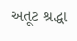અતૂટ શ્રદ્ધા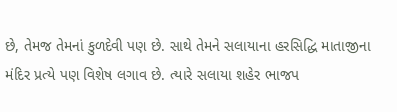છે, તેમજ તેમનાં કુળદેવી પણ છે. સાથે તેમને સલાયાના હરસિદ્ધિ માતાજીના મંદિર પ્રત્યે પણ વિશેષ લગાવ છે. ત્યારે સલાયા શહેર ભાજપ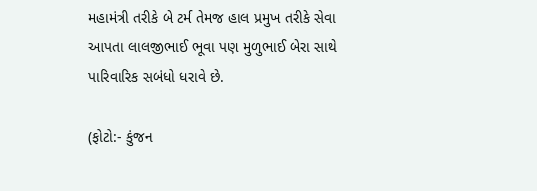મહામંત્રી તરીકે બે ટર્મ તેમજ હાલ પ્રમુખ તરીકે સેવા આપતા લાલજીભાઈ ભૂવા પણ મુળુભાઈ બેરા સાથે પારિવારિક સબંધો ધરાવે છે.

(ફોટો:- કુંજન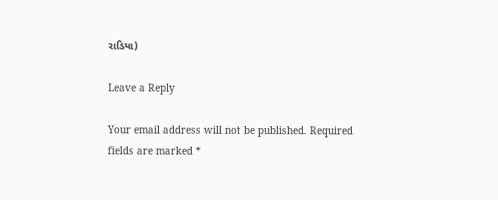રાડિયા)

Leave a Reply

Your email address will not be published. Required fields are marked *